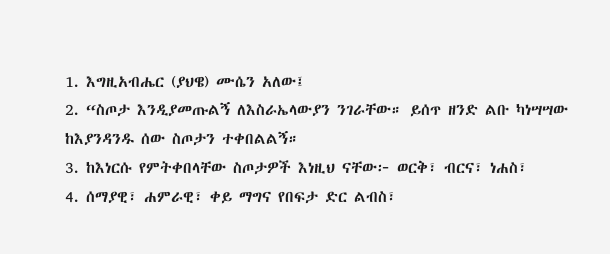1. እግዚአብሔር (ያህዌ) ሙሴን አለው፤
2. “ስጦታ እንዲያመጡልኝ ለእስራኤላውያን ንገራቸው። ይሰጥ ዘንድ ልቡ ካነሣሣው ከእያንዳንዱ ሰው ስጦታን ተቀበልልኝ።
3. ከእነርሱ የምትቀበላቸው ስጦታዎች እነዚህ ናቸው፦ ወርቅ፣ ብርና፣ ነሐስ፣
4. ሰማያዊ፣ ሐምራዊ፣ ቀይ ማግና የበፍታ ድር ልብስ፣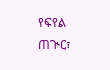የፍየል ጠጒር፣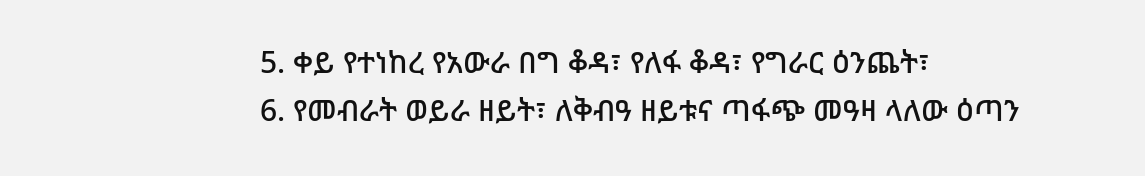5. ቀይ የተነከረ የአውራ በግ ቆዳ፣ የለፋ ቆዳ፣ የግራር ዕንጨት፣
6. የመብራት ወይራ ዘይት፣ ለቅብዓ ዘይቱና ጣፋጭ መዓዛ ላለው ዕጣን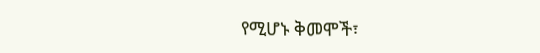የሚሆኑ ቅመሞች፣